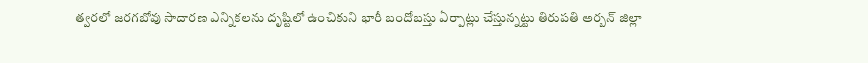త్వరలో జరగబోవు సాదారణ ఎన్నికలను దృష్టిలో ఉంచికుని భారీ బందోబస్తు ఏర్పాట్లు చేస్తున్నట్టు తిరుపతి అర్బన్ జిల్లా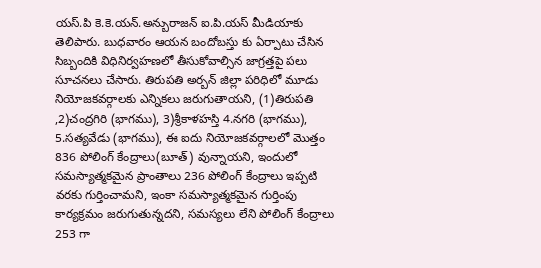యస్.పి కె.కె.యన్.అన్బురాజన్ ఐ.పి.యస్ మీడియాకు తెలిపారు. బుధవారం ఆయన బందోబస్తు కు ఏర్పాటు చేసిన సిబ్బందికి విధినిర్వహణలో తీసుకోవాల్సిన జాగ్రత్తపై పలు సూచనలు చేసారు. తిరుపతి అర్బన్ జిల్లా పరిధిలో మూడు నియోజకవర్గాలకు ఎన్నికలు జరుగుతాయని, (1)తిరుపతి ,2)చంద్రగిరి (భాగము), 3)శ్రీకాళహస్తి 4.నగరి (భాగము), 5.సత్యవేడు (భాగము), ఈ ఐదు నియోజకవర్గాలలో మొత్తం 836 పోలింగ్ కేంద్రాలు(బూత్) వున్నాయని, ఇందులో సమస్యాత్మకమైన ప్రాంతాలు 236 పోలింగ్ కేంద్రాలు ఇప్పటి వరకు గుర్తించామని, ఇంకా సమస్యాత్మకమైన గుర్తింపు కార్యక్రమం జరుగుతున్నదని, సమస్యలు లేని పోలింగ్ కేంద్రాలు 253 గా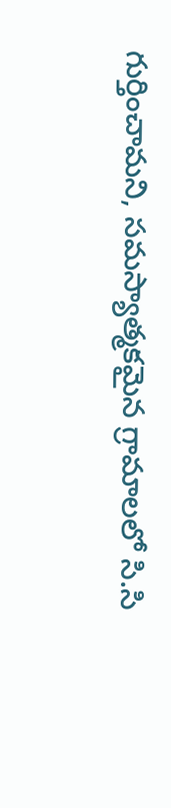గుర్తించామని, సమస్యాత్మకమైన గ్రామాలలో సి.సి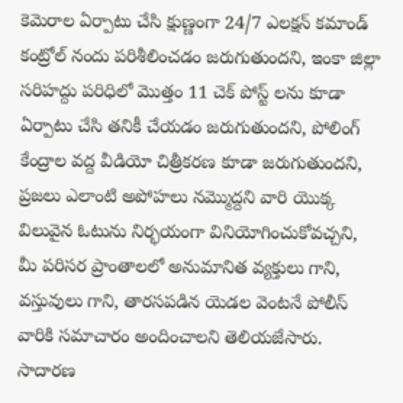కెమెరాల ఏర్పాటు చేసి క్షుణ్ణంగా 24/7 ఎలక్షన్ కమాండ్ కంట్రోల్ నందు పరిశీలించడం జరుగుతుందని, ఇంకా జిల్లా సరిహద్దు పరిధిలో మొత్తం 11 చెక్ పోస్ట్ లను కూడా ఏర్పాటు చేసి తనికీ చేయడం జరుగుతుందని, పోలింగ్ కేంద్రాల వద్ద వీడియో చిత్రీకరణ కూడా జరుగుతుందని, ప్రజలు ఎలాంటి అపోహలు నమ్మొద్దని వారి యొక్క విలువైన ఓటును నిర్భయంగా వినియోగించుకోవచ్చని, మీ పరిసర ప్రాంతాలలో అనుమానిత వ్యక్తులు గాని, వస్తువులు గాని, తారసపడిన యెడల వెంటనే పోలీస్ వారికి సమాచారం అందించాలని తెలియజేసారు.
సాదారణ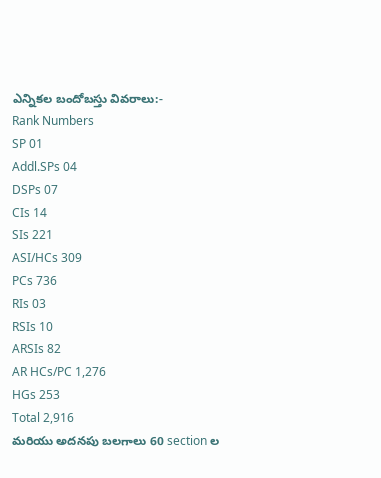ఎన్నికల బందోబస్తు వివరాలు:-
Rank Numbers
SP 01
Addl.SPs 04
DSPs 07
CIs 14
SIs 221
ASI/HCs 309
PCs 736
RIs 03
RSIs 10
ARSIs 82
AR HCs/PC 1,276
HGs 253
Total 2,916
మరియు అదనపు బలగాలు 60 section ల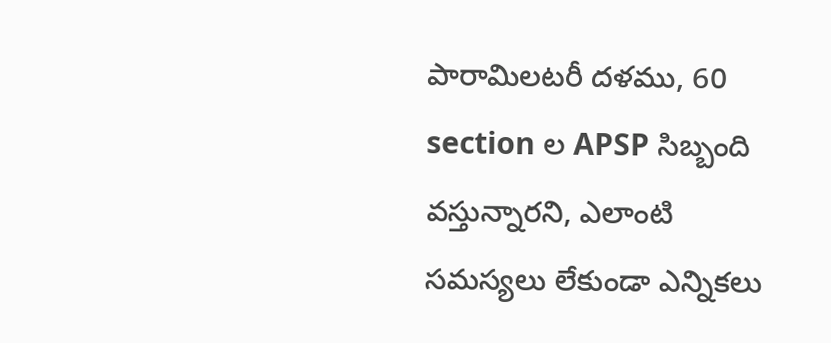పారామిలటరీ దళము, 60 section ల APSP సిబ్బంది వస్తున్నారని, ఎలాంటి సమస్యలు లేకుండా ఎన్నికలు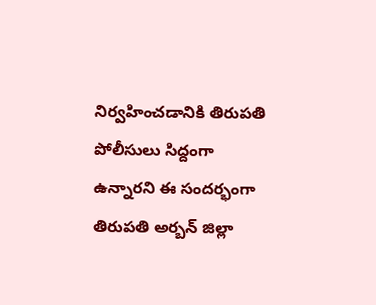నిర్వహించడానికి తిరుపతి పోలీసులు సిద్దంగా ఉన్నారని ఈ సందర్భంగా తిరుపతి అర్బన్ జిల్లా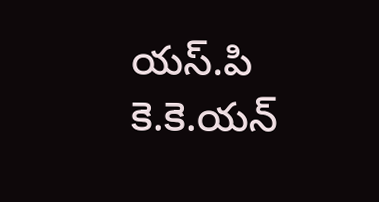యస్.పి కె.కె.యన్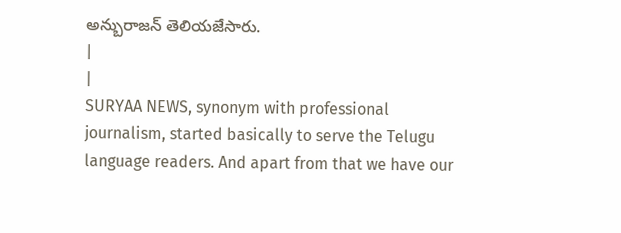అన్బురాజన్ తెలియజేసారు.
|
|
SURYAA NEWS, synonym with professional journalism, started basically to serve the Telugu language readers. And apart from that we have our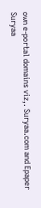own e-portal domains viz,. Suryaa.com and Epaper Suryaa